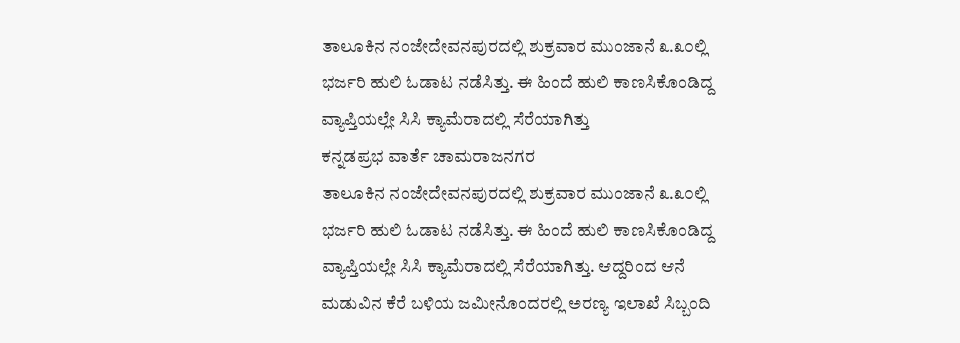ತಾಲೂಕಿನ ನಂಜೇದೇವನಪುರದಲ್ಲಿ ಶುಕ್ರವಾರ ಮುಂಜಾನೆ ೩.೩೦ಲ್ಲಿ ಭರ್ಜರಿ ಹುಲಿ ಓಡಾಟ ನಡೆಸಿತ್ತು. ಈ ಹಿಂದೆ ಹುಲಿ ಕಾಣಸಿಕೊಂಡಿದ್ದ ವ್ಯಾಪ್ತಿಯಲ್ಲೇ ಸಿಸಿ ಕ್ಯಾಮೆರಾದಲ್ಲಿ ಸೆರೆಯಾಗಿತ್ತು
ಕನ್ನಡಪ್ರಭ ವಾರ್ತೆ ಚಾಮರಾಜನಗರ
ತಾಲೂಕಿನ ನಂಜೇದೇವನಪುರದಲ್ಲಿ ಶುಕ್ರವಾರ ಮುಂಜಾನೆ ೩.೩೦ಲ್ಲಿ ಭರ್ಜರಿ ಹುಲಿ ಓಡಾಟ ನಡೆಸಿತ್ತು. ಈ ಹಿಂದೆ ಹುಲಿ ಕಾಣಸಿಕೊಂಡಿದ್ದ ವ್ಯಾಪ್ತಿಯಲ್ಲೇ ಸಿಸಿ ಕ್ಯಾಮೆರಾದಲ್ಲಿ ಸೆರೆಯಾಗಿತ್ತು. ಆದ್ದರಿಂದ ಆನೆ ಮಡುವಿನ ಕೆರೆ ಬಳಿಯ ಜಮೀನೊಂದರಲ್ಲಿ ಅರಣ್ಯ ಇಲಾಖೆ ಸಿಬ್ಬಂದಿ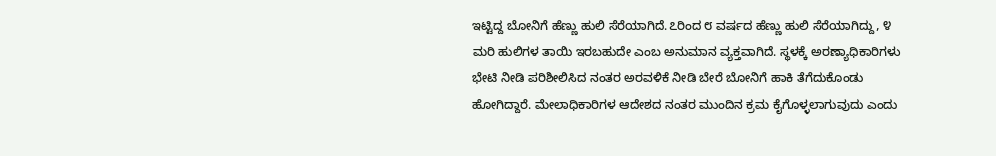ಇಟ್ಟಿದ್ದ ಬೋನಿಗೆ ಹೆಣ್ಣು ಹುಲಿ ಸೆರೆಯಾಗಿದೆ.೭ರಿಂದ ೮ ವರ್ಷದ ಹೆಣ್ಣು ಹುಲಿ ಸೆರೆಯಾಗಿದ್ದು, ೪ ಮರಿ ಹುಲಿಗಳ ತಾಯಿ ಇರಬಹುದೇ ಎಂಬ ಅನುಮಾನ ವ್ಯಕ್ತವಾಗಿದೆ. ಸ್ಥಳಕ್ಕೆ ಅರಣ್ಯಾಧಿಕಾರಿಗಳು ಭೇಟಿ ನೀಡಿ ಪರಿಶೀಲಿಸಿದ ನಂತರ ಅರವಳಿಕೆ ನೀಡಿ ಬೇರೆ ಬೋನಿಗೆ ಹಾಕಿ ತೆಗೆದುಕೊಂಡು ಹೋಗಿದ್ದಾರೆ. ಮೇಲಾಧಿಕಾರಿಗಳ ಆದೇಶದ ನಂತರ ಮುಂದಿನ ಕ್ರಮ ಕೈಗೊಳ್ಳಲಾಗುವುದು ಎಂದು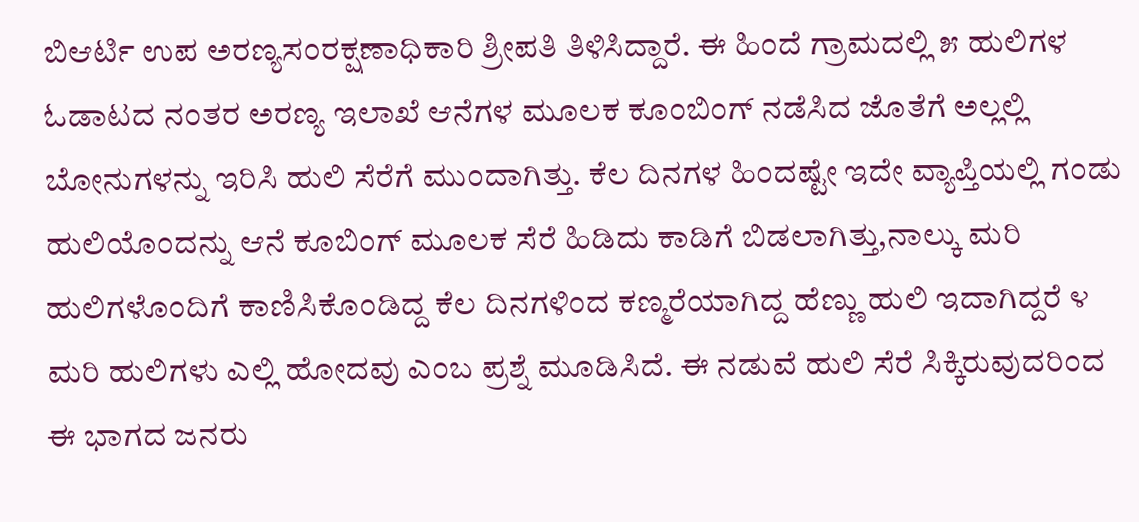ಬಿಆರ್ಟಿ ಉಪ ಅರಣ್ಯಸಂರಕ್ಷಣಾಧಿಕಾರಿ ಶ್ರೀಪತಿ ತಿಳಿಸಿದ್ದಾರೆ. ಈ ಹಿಂದೆ ಗ್ರಾಮದಲ್ಲಿ ೫ ಹುಲಿಗಳ ಓಡಾಟದ ನಂತರ ಅರಣ್ಯ ಇಲಾಖೆ ಆನೆಗಳ ಮೂಲಕ ಕೂಂಬಿಂಗ್ ನಡೆಸಿದ ಜೊತೆಗೆ ಅಲ್ಲಲ್ಲಿ ಬೋನುಗಳನ್ನು ಇರಿಸಿ ಹುಲಿ ಸೆರೆಗೆ ಮುಂದಾಗಿತ್ತು. ಕೆಲ ದಿನಗಳ ಹಿಂದಷ್ಟೇ ಇದೇ ವ್ಯಾಪ್ತಿಯಲ್ಲಿ ಗಂಡು ಹುಲಿಯೊಂದನ್ನು ಆನೆ ಕೂಬಿಂಗ್ ಮೂಲಕ ಸೆರೆ ಹಿಡಿದು ಕಾಡಿಗೆ ಬಿಡಲಾಗಿತ್ತು,ನಾಲ್ಕು ಮರಿ ಹುಲಿಗಳೊಂದಿಗೆ ಕಾಣಿಸಿಕೊಂಡಿದ್ದ ಕೆಲ ದಿನಗಳಿಂದ ಕಣ್ಮರೆಯಾಗಿದ್ದ ಹೆಣ್ಣು ಹುಲಿ ಇದಾಗಿದ್ದರೆ ೪ ಮರಿ ಹುಲಿಗಳು ಎಲ್ಲಿ ಹೋದವು ಎಂಬ ಪ್ರಶ್ನೆ ಮೂಡಿಸಿದೆ. ಈ ನಡುವೆ ಹುಲಿ ಸೆರೆ ಸಿಕ್ಕಿರುವುದರಿಂದ ಈ ಭಾಗದ ಜನರು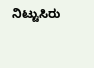ನಿಟ್ಟುಸಿರು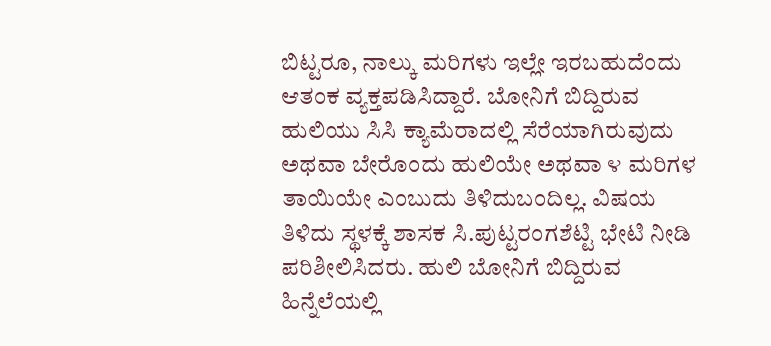ಬಿಟ್ಟರೂ, ನಾಲ್ಕು ಮರಿಗಳು ಇಲ್ಲೇ ಇರಬಹುದೆಂದು ಆತಂಕ ವ್ಯಕ್ತಪಡಿಸಿದ್ದಾರೆ. ಬೋನಿಗೆ ಬಿದ್ದಿರುವ ಹುಲಿಯು ಸಿಸಿ ಕ್ಯಾಮೆರಾದಲ್ಲಿ ಸೆರೆಯಾಗಿರುವುದು ಅಥವಾ ಬೇರೊಂದು ಹುಲಿಯೇ ಅಥವಾ ೪ ಮರಿಗಳ ತಾಯಿಯೇ ಎಂಬುದು ತಿಳಿದುಬಂದಿಲ್ಲ. ವಿಷಯ ತಿಳಿದು ಸ್ಥಳಕ್ಕೆ ಶಾಸಕ ಸಿ.ಪುಟ್ಟರಂಗಶೆಟ್ಟಿ ಭೇಟಿ ನೀಡಿ ಪರಿಶೀಲಿಸಿದರು. ಹುಲಿ ಬೋನಿಗೆ ಬಿದ್ದಿರುವ ಹಿನ್ನೆಲೆಯಲ್ಲಿ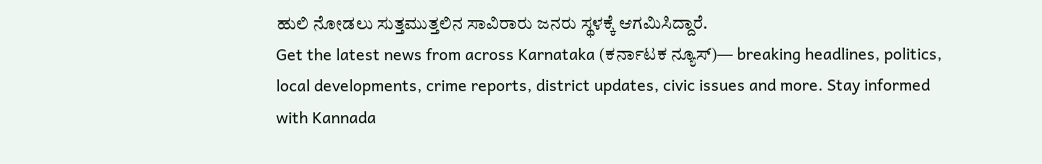ಹುಲಿ ನೋಡಲು ಸುತ್ತಮುತ್ತಲಿನ ಸಾವಿರಾರು ಜನರು ಸ್ಥಳಕ್ಕೆ ಆಗಮಿಸಿದ್ದಾರೆ.
Get the latest news from across Karnataka (ಕರ್ನಾಟಕ ನ್ಯೂಸ್)— breaking headlines, politics, local developments, crime reports, district updates, civic issues and more. Stay informed with Kannada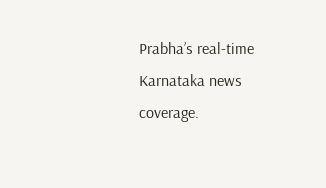Prabha’s real‑time Karnataka news coverage.